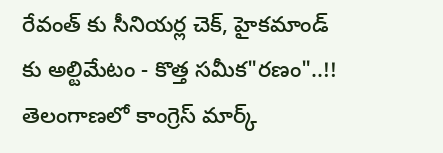రేవంత్ కు సీనియర్ల చెక్, హైకమాండ్ కు అల్టిమేటం - కొత్త సమీక"రణం"..!!
తెలంగాణలో కాంగ్రెస్ మార్క్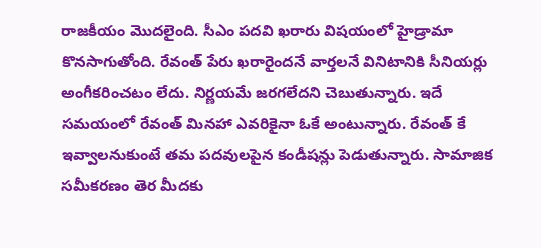రాజకీయం మొదలైంది. సీఎం పదవి ఖరారు విషయంలో హైడ్రామా కొనసాగుతోంది. రేవంత్ పేరు ఖరారైందనే వార్తలనే వినిటానికి సీనియర్లు అంగీకరించటం లేదు. నిర్ణయమే జరగలేదని చెబుతున్నారు. ఇదే సమయంలో రేవంత్ మినహా ఎవరికైనా ఓకే అంటున్నారు. రేవంత్ కే ఇవ్వాలనుకుంటే తమ పదవులపైన కండీషన్లు పెడుతున్నారు. సామాజిక సమీకరణం తెర మీదకు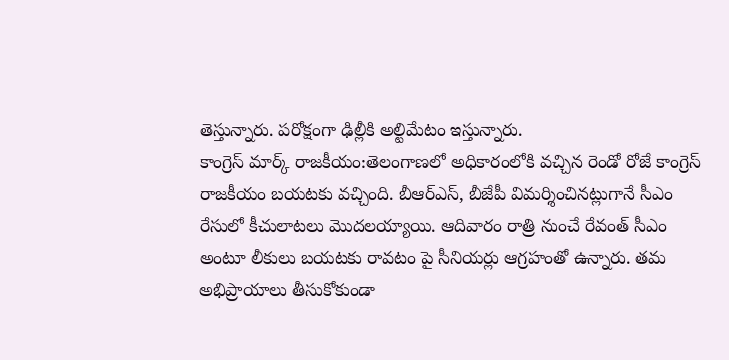తెస్తున్నారు. పరోక్షంగా ఢిల్లీకి అల్టిమేటం ఇస్తున్నారు.
కాంగ్రెస్ మార్క్ రాజకీయం:తెలంగాణలో అధికారంలోకి వచ్చిన రెండో రోజే కాంగ్రెస్ రాజకీయం బయటకు వచ్చింది. బీఆర్ఎస్, బీజేపీ విమర్శించినట్లుగానే సీఎం రేసులో కీచులాటలు మొదలయ్యాయి. ఆదివారం రాత్రి నుంచే రేవంత్ సీఎం అంటూ లీకులు బయటకు రావటం పై సీనియర్లు ఆగ్రహంతో ఉన్నారు. తమ అభిప్రాయాలు తీసుకోకుండా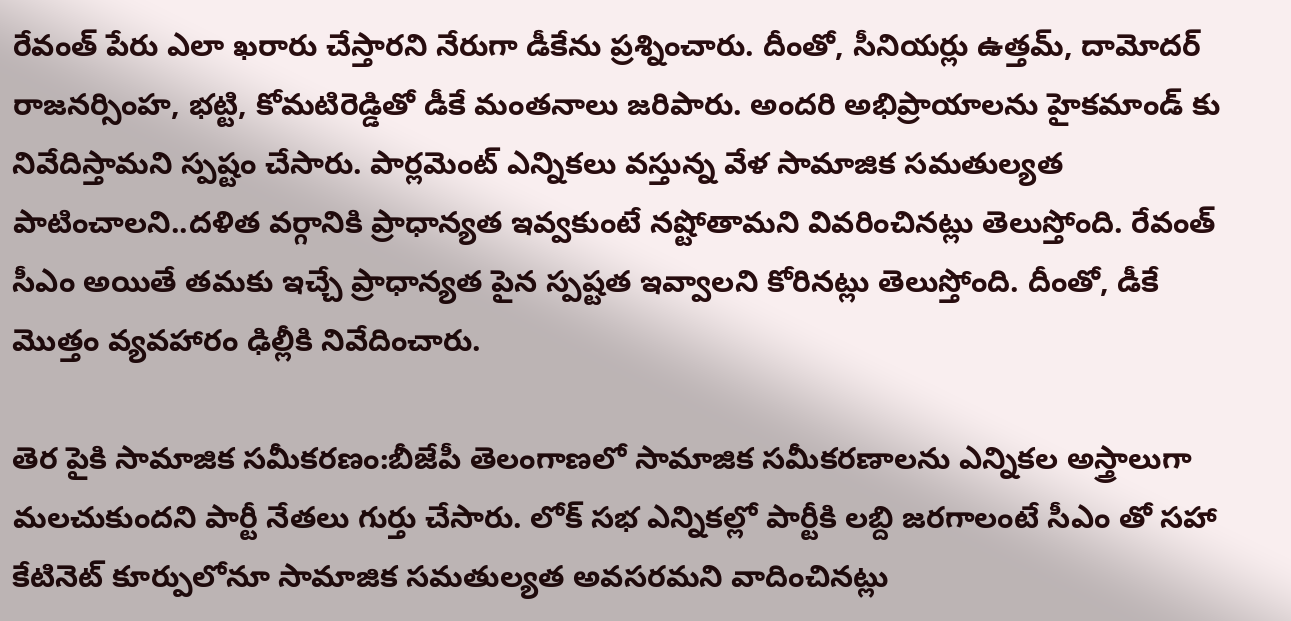రేవంత్ పేరు ఎలా ఖరారు చేస్తారని నేరుగా డీకేను ప్రశ్నించారు. దీంతో, సీనియర్లు ఉత్తమ్, దామోదర్ రాజనర్సింహ, భట్టి, కోమటిరెడ్డితో డీకే మంతనాలు జరిపారు. అందరి అభిప్రాయాలను హైకమాండ్ కు నివేదిస్తామని స్పష్టం చేసారు. పార్లమెంట్ ఎన్నికలు వస్తున్న వేళ సామాజిక సమతుల్యత పాటించాలని..దళిత వర్గానికి ప్రాధాన్యత ఇవ్వకుంటే నష్టోతామని వివరించినట్లు తెలుస్తోంది. రేవంత్ సీఎం అయితే తమకు ఇచ్చే ప్రాధాన్యత పైన స్పష్టత ఇవ్వాలని కోరినట్లు తెలుస్తోంది. దీంతో, డీకే మొత్తం వ్యవహారం ఢిల్లీకి నివేదించారు.

తెర పైకి సామాజిక సమీకరణం:బీజేపీ తెలంగాణలో సామాజిక సమీకరణాలను ఎన్నికల అస్త్రాలుగా మలచుకుందని పార్టీ నేతలు గుర్తు చేసారు. లోక్ సభ ఎన్నికల్లో పార్టీకి లబ్ది జరగాలంటే సీఎం తో సహా కేటినెట్ కూర్పులోనూ సామాజిక సమతుల్యత అవసరమని వాదించినట్లు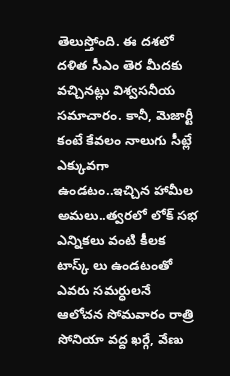తెలుస్తోంది. ఈ దశలో దళిత సీఎం తెర మీదకు వచ్చినట్లు విశ్వసనీయ సమాచారం. కానీ, మెజార్టీ కంటే కేవలం నాలుగు సీట్లే ఎక్కువగా ఉండటం..ఇచ్చిన హామీల అమలు..త్వరలో లోక్ సభ ఎన్నికలు వంటి కీలక టాస్క్ లు ఉండటంతో ఎవరు సమర్ధులనే ఆలోచన సోమవారం రాత్రి సోనియా వద్ద ఖర్గే, వేణు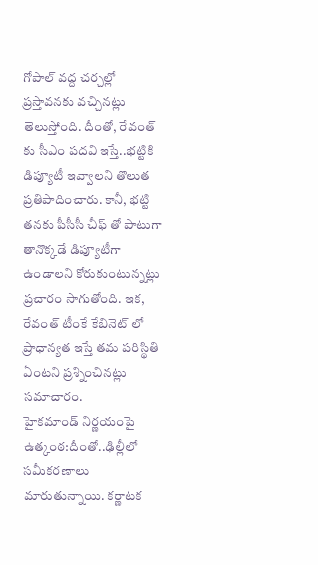గోపాల్ వద్ద చర్చల్లో ప్రస్తావనకు వచ్చినట్లు తెలుస్తోంది. దీంతో, రేవంత్ కు సీఎం పదవి ఇస్తే..భట్టికి డిప్యూటీ ఇవ్వాలని తొలుత ప్రతిపాదించారు. కానీ, భట్టి తనకు పీసీసీ చీఫ్ తో పాటుగా తానొక్కడే డిప్యూటీగా ఉండాలని కోరుకుంటున్నట్లు ప్రచారం సాగుతోంది. ఇక, రేవంత్ టీంకే కేబినెట్ లో ప్రాధాన్యత ఇస్తే తమ పరిస్థితి ఏంటని ప్రశ్నించినట్లు సమాచారం.
హైకమాండ్ నిర్ణయంపై ఉత్కంఠ:దీంతో..ఢిల్లీలో సమీకరణాలు మారుతున్నాయి. కర్ణాటక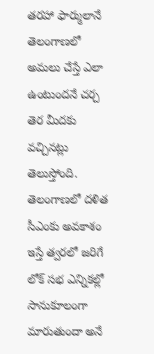తరహా ఫార్ములానే తెలంగాణలో అమలు చేస్తే ఎలా ఉంటుందనే చర్చ తెర మీదకు వచ్చినట్లు తెలుస్తోంది. తెలంగాణలో దళిత సీఎంకు అవకాశం ఇస్తే త్వరలో జరిగే లోక్ సభ ఎన్నికల్లో సానుకూలంగా మారుతుందా అనే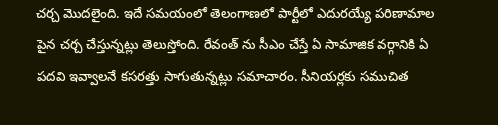చర్చ మొదలైంది. ఇదే సమయంలో తెలంగాణలో పార్టీలో ఎదురయ్యే పరిణామాల పైన చర్చ చేస్తున్నట్లు తెలుస్తోంది. రేవంత్ ను సీఎం చేస్తే ఏ సామాజిక వర్గానికి ఏ పదవి ఇవ్వాలనే కసరత్తు సాగుతున్నట్లు సమాచారం. సీనియర్లకు సముచిత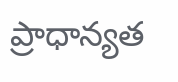ప్రాధాన్యత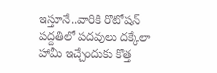ఇస్తూనే..వారికి రొటోషన్ పద్దతిలో పదవులు దక్కేలా హామీ ఇచ్చేందుకు కొత్త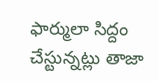ఫార్ములా సిద్దం చేస్టున్నట్లు తాజా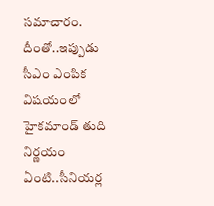సమాచారం. దీంతో..ఇప్పుడు సీఎం ఎంపిక విషయంలో హైకమాండ్ తుది నిర్ణయం ఏంటి..సీనియర్ల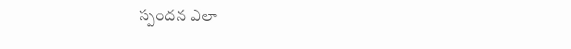స్పందన ఎలా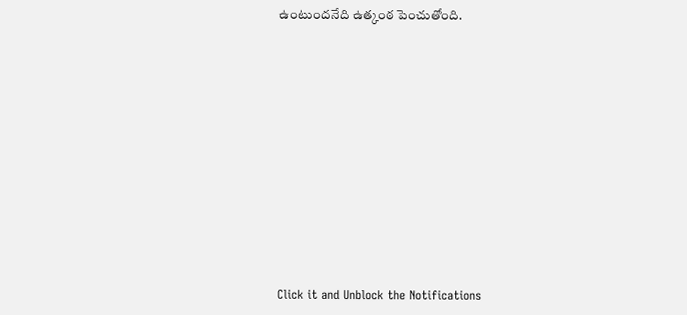ఉంటుందనేది ఉత్కంఠ పెంచుతోంది.












Click it and Unblock the Notifications